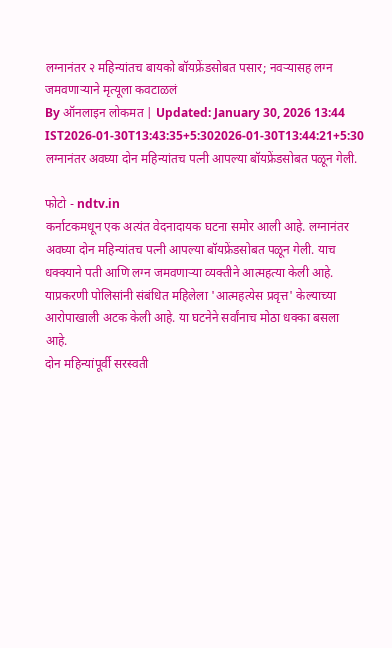लग्नानंतर २ महिन्यांतच बायको बॉयफ्रेंडसोबत पसार; नवऱ्यासह लग्न जमवणाऱ्याने मृत्यूला कवटाळलं
By ऑनलाइन लोकमत | Updated: January 30, 2026 13:44 IST2026-01-30T13:43:35+5:302026-01-30T13:44:21+5:30
लग्नानंतर अवघ्या दोन महिन्यांतच पत्नी आपल्या बॉयफ्रेंडसोबत पळून गेली.

फोटो - ndtv.in
कर्नाटकमधून एक अत्यंत वेदनादायक घटना समोर आली आहे. लग्नानंतर अवघ्या दोन महिन्यांतच पत्नी आपल्या बॉयफ्रेंडसोबत पळून गेली. याच धक्क्याने पती आणि लग्न जमवणाऱ्या व्यक्तीने आत्महत्या केली आहे. याप्रकरणी पोलिसांनी संबंधित महिलेला 'आत्महत्येस प्रवृत्त' केल्याच्या आरोपाखाली अटक केली आहे. या घटनेने सर्वांनाच मोठा धक्का बसला आहे.
दोन महिन्यांपूर्वी सरस्वती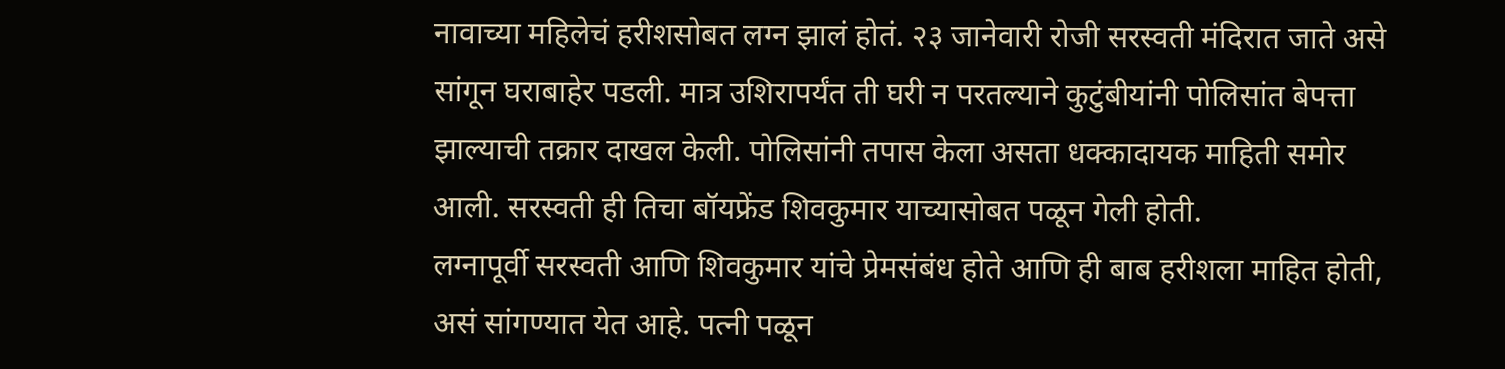नावाच्या महिलेचं हरीशसोबत लग्न झालं होतं. २३ जानेवारी रोजी सरस्वती मंदिरात जाते असे सांगून घराबाहेर पडली. मात्र उशिरापर्यंत ती घरी न परतल्याने कुटुंबीयांनी पोलिसांत बेपत्ता झाल्याची तक्रार दाखल केली. पोलिसांनी तपास केला असता धक्कादायक माहिती समोर आली. सरस्वती ही तिचा बॉयफ्रेंड शिवकुमार याच्यासोबत पळून गेली होती.
लग्नापूर्वी सरस्वती आणि शिवकुमार यांचे प्रेमसंबंध होते आणि ही बाब हरीशला माहित होती, असं सांगण्यात येत आहे. पत्नी पळून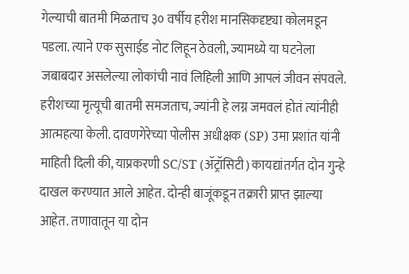गेल्याची बातमी मिळताच ३० वर्षीय हरीश मानसिकदृष्ट्या कोलमडून पडला. त्याने एक सुसाईड नोट लिहून ठेवली, ज्यामध्ये या घटनेला जबाबदार असलेल्या लोकांची नावं लिहिली आणि आपलं जीवन संपवले.
हरीशच्या मृत्यूची बातमी समजताच, ज्यांनी हे लग्न जमवलं होतं त्यांनीही आत्महत्या केली. दावणगेरेच्या पोलीस अधीक्षक (SP) उमा प्रशांत यांनी माहिती दिली की, याप्रकरणी SC/ST (ॲट्रॉसिटी) कायद्यांतर्गत दोन गुन्हे दाखल करण्यात आले आहेत. दोन्ही बाजूंकडून तक्रारी प्राप्त झाल्या आहेत. तणावातून या दोन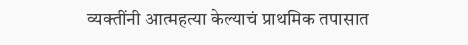व्यक्तींनी आत्महत्या केल्याचं प्राथमिक तपासात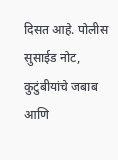दिसत आहे. पोलीस सुसाईड नोट, कुटुंबीयांचे जबाब आणि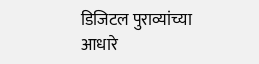डिजिटल पुराव्यांच्या आधारे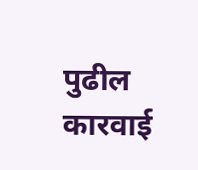पुढील कारवाई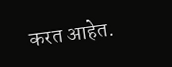करत आहेत.